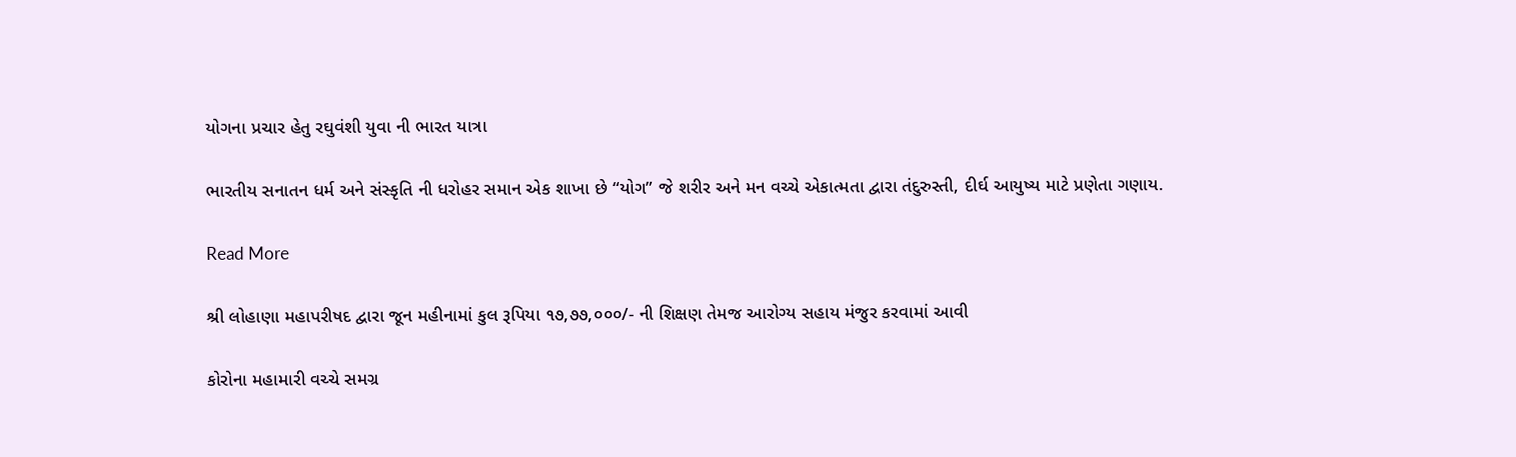યોગના પ્રચાર હેતુ રઘુવંશી યુવા ની ભારત યાત્રા

ભારતીય સનાતન ધર્મ અને સંસ્કૃતિ ની ધરોહર સમાન એક શાખા છે “યોગ” જે શરીર અને મન વચ્ચે એકાત્મતા દ્વારા તંદુરુસ્તી, દીર્ઘ આયુષ્ય માટે પ્રણેતા ગણાય.

Read More

શ્રી લોહાણા મહાપરીષદ દ્વારા જૂન મહીનામાં કુલ રૂપિયા ૧૭,૭૭,૦૦૦/- ની શિક્ષણ તેમજ આરોગ્ય સહાય મંજુર કરવામાં આવી

કોરોના મહામારી વચ્ચે સમગ્ર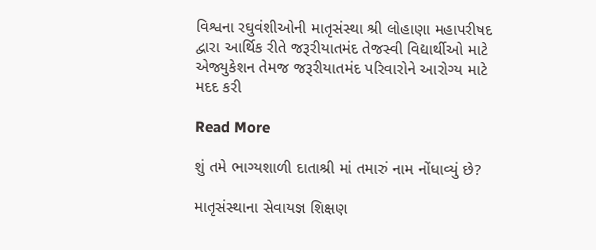વિશ્વના રઘુવંશીઓની માતૃસંસ્થા શ્રી લોહાણા મહાપરીષદ દ્વારા આર્થિક રીતે જરૂરીયાતમંદ તેજસ્વી વિદ્યાર્થીઓ માટે એજ્યુકેશન તેમજ જરૂરીયાતમંદ પરિવારોને આરોગ્ય માટે મદદ કરી

Read More

શું તમે ભાગ્યશાળી દાતાશ્રી માં તમારું નામ નોંધાવ્યું છે?

માતૃસંસ્થાના સેવાયજ્ઞ શિક્ષણ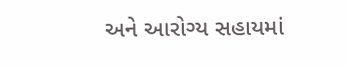અને આરોગ્ય સહાયમાં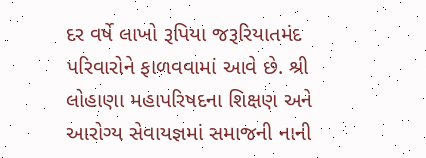દર વર્ષે લાખો રૂપિયા જરૂરિયાતમંદ પરિવારોને ફાળવવામાં આવે છે. શ્રી લોહાણા મહાપરિષદના શિક્ષણ અને આરોગ્ય સેવાયજ્ઞમાં સમાજની નાની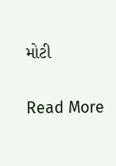મોટી

Read More